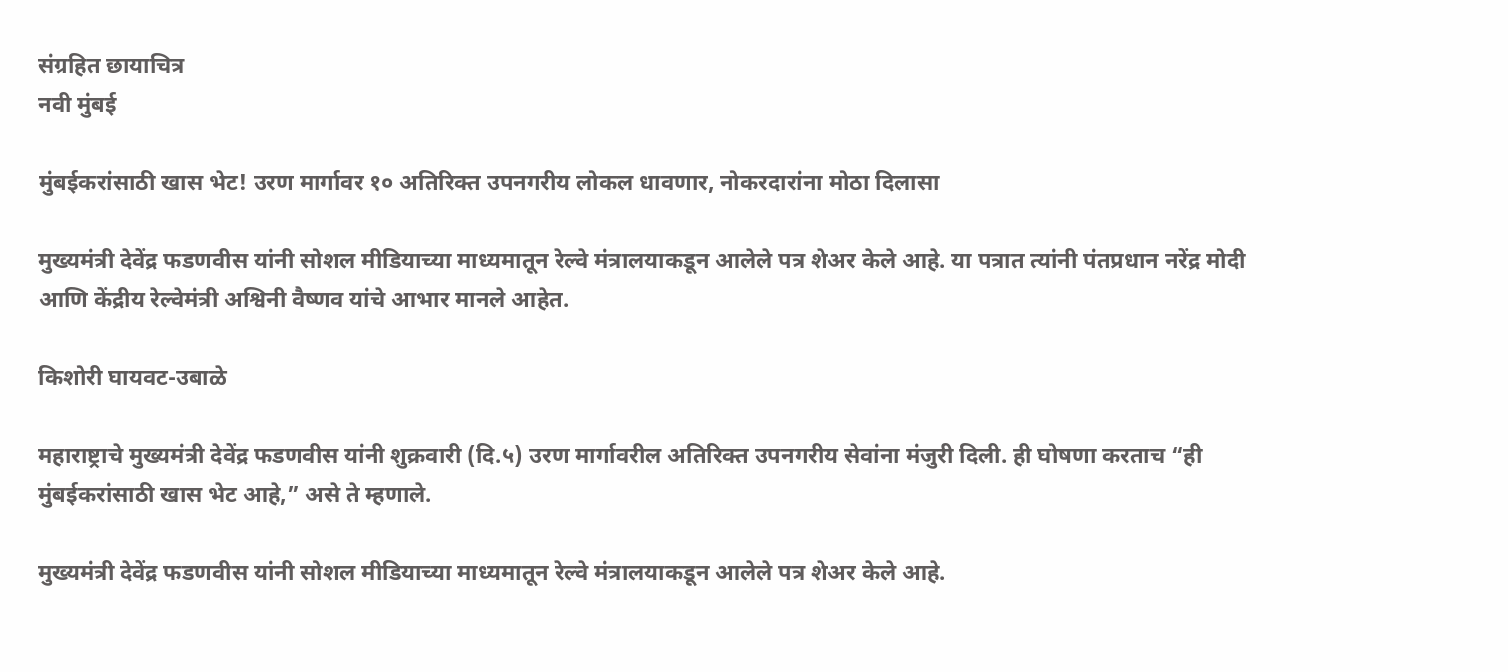संग्रहित छायाचित्र
नवी मुंबई

मुंबईकरांसाठी खास भेट! उरण मार्गावर १० अतिरिक्त उपनगरीय लोकल धावणार, नोकरदारांना मोठा दिलासा

मुख्यमंत्री देवेंद्र फडणवीस यांनी सोशल मीडियाच्या माध्यमातून रेल्वे मंत्रालयाकडून आलेले पत्र शेअर केले आहे. या पत्रात त्यांनी पंतप्रधान नरेंद्र मोदी आणि केंद्रीय रेल्वेमंत्री अश्विनी वैष्णव यांचे आभार मानले आहेत.

किशोरी घायवट-उबाळे

महाराष्ट्राचे मुख्यमंत्री देवेंद्र फडणवीस यांनी शुक्रवारी (दि.५) उरण मार्गावरील अतिरिक्त उपनगरीय सेवांना मंजुरी दिली. ही घोषणा करताच “ही मुंबईकरांसाठी खास भेट आहे,” असे ते म्हणाले.

मुख्यमंत्री देवेंद्र फडणवीस यांनी सोशल मीडियाच्या माध्यमातून रेल्वे मंत्रालयाकडून आलेले पत्र शेअर केले आहे.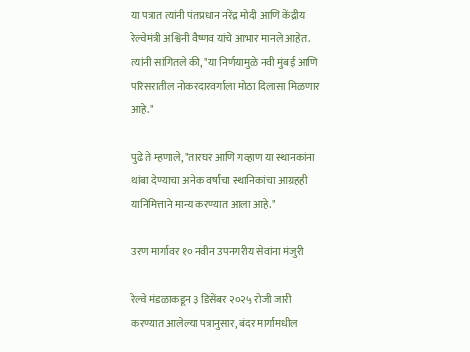या पत्रात त्यांनी पंतप्रधान नरेंद्र मोदी आणि केंद्रीय रेल्वेमंत्री अश्विनी वैष्णव यांचे आभार मानले आहेत. त्यांनी सांगितले की, "या निर्णयामुळे नवी मुंबई आणि परिसरातील नोकरदारवर्गाला मोठा दिलासा मिळणार आहे."

पुढे ते म्हणाले, "तारघर आणि गव्हाण या स्थानकांना थांबा देण्याचा अनेक वर्षांचा स्थानिकांचा आग्रहही यानिमित्ताने मान्य करण्यात आला आहे."

उरण मार्गावर १० नवीन उपनगरीय सेवांना मंजुरी

रेल्वे मंडळाकडून ३ डिसेंबर २०२५ रोजी जारी करण्यात आलेल्या पत्रानुसार, बंदर मार्गामधील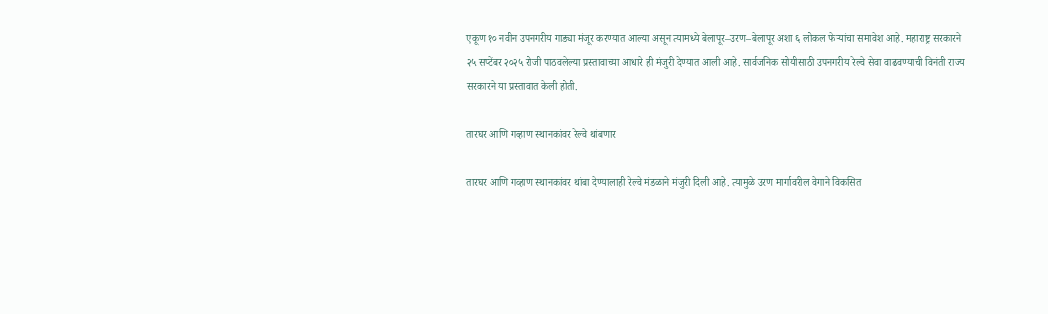एकूण १० नवीन उपनगरीय गाड्या मंजूर करण्यात आल्या असून त्यामध्ये बेलापूर–उरण–बेलापूर अशा ६ लोकल फेऱ्यांचा समावेश आहे. महाराष्ट्र सरकारने २५ सप्टेंबर २०२५ रोजी पाठवलेल्या प्रस्तावाच्या आधारे ही मंजुरी देण्यात आली आहे. सार्वजनिक सोयीसाठी उपनगरीय रेल्वे सेवा वाढवण्याची विनंती राज्य सरकारने या प्रस्तावात केली होती.

तारघर आणि गव्हाण स्थानकांवर रेल्वे थांबणार

तारघर आणि गव्हाण स्थानकांवर थांबा देण्यालाही रेल्वे मंडळाने मंजुरी दिली आहे. त्यामुळे उरण मार्गावरील वेगाने विकसित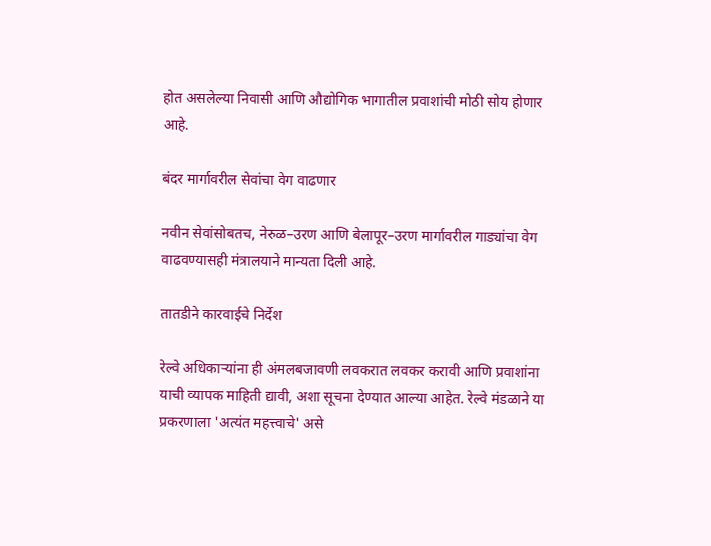होत असलेल्या निवासी आणि औद्योगिक भागातील प्रवाशांची मोठी सोय होणार आहे.

बंदर मार्गावरील सेवांचा वेग वाढणार

नवीन सेवांसोबतच, नेरुळ–उरण आणि बेलापूर–उरण मार्गावरील गाड्यांचा वेग वाढवण्यासही मंत्रालयाने मान्यता दिली आहे.

तातडीने कारवाईचे निर्देश

रेल्वे अधिकाऱ्यांना ही अंमलबजावणी लवकरात लवकर करावी आणि प्रवाशांना याची व्यापक माहिती द्यावी, अशा सूचना देण्यात आल्या आहेत. रेल्वे मंडळाने या प्रकरणाला 'अत्यंत महत्त्वाचे' असे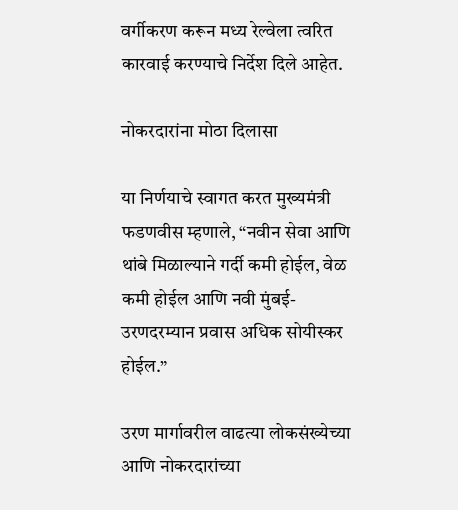वर्गीकरण करून मध्य रेल्वेला त्वरित कारवाई करण्याचे निर्देश दिले आहेत.

नोकरदारांना मोठा दिलासा

या निर्णयाचे स्वागत करत मुख्यमंत्री फडणवीस म्हणाले, “नवीन सेवा आणि थांबे मिळाल्याने गर्दी कमी होईल, वेळ कमी होईल आणि नवी मुंबई-उरणदरम्यान प्रवास अधिक सोयीस्कर होईल.”

उरण मार्गावरील वाढत्या लोकसंख्येच्या आणि नोकरदारांच्या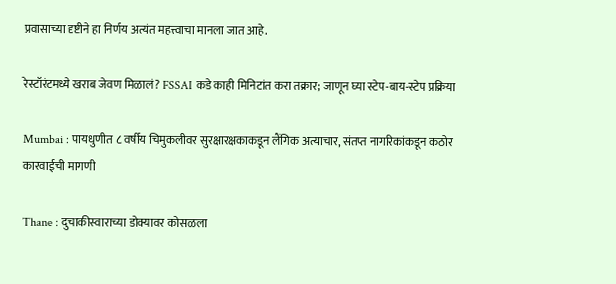प्रवासाच्या दृष्टीने हा निर्णय अत्यंत महत्त्वाचा मानला जात आहे.

रेस्टॉरंटमध्ये खराब जेवण मिळालं? FSSAI कडे काही मिनिटांत करा तक्रार; जाणून घ्या स्टेप-बाय-स्टेप प्रक्रिया

Mumbai : पायधुणीत ८ वर्षीय चिमुकलीवर सुरक्षारक्षकाकडून लैंगिक अत्याचार, संतप्त नागरिकांकडून कठोर कारवाईची मागणी

Thane : दुचाकीस्वाराच्या डोक्यावर कोसळला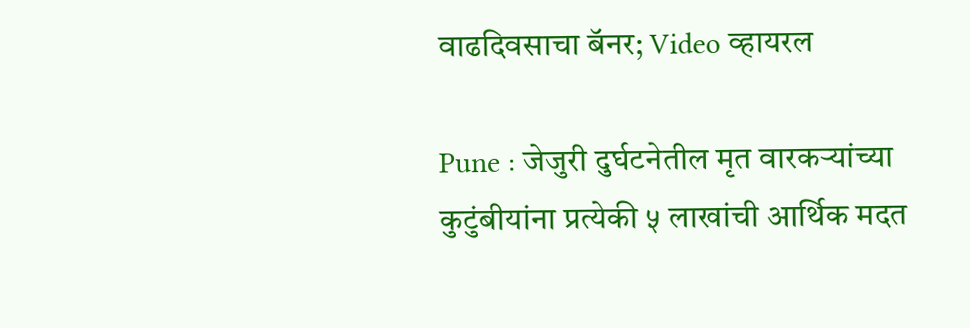वाढदिवसाचा बॅनर; Video व्हायरल

Pune : जेजुरी दुर्घटनेतील मृत वारकऱ्यांच्या कुटुंबीयांना प्रत्येकी ५ लाखांची आर्थिक मदत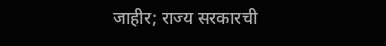जाहीर; राज्य सरकारची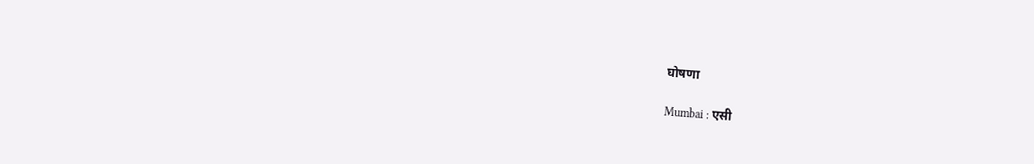घोषणा

Mumbai : एसी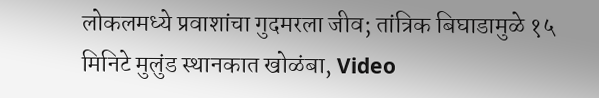लोकलमध्ये प्रवाशांचा गुदमरला जीव; तांत्रिक बिघाडामुळे १५ मिनिटे मुलुंड स्थानकात खोळंबा, Video